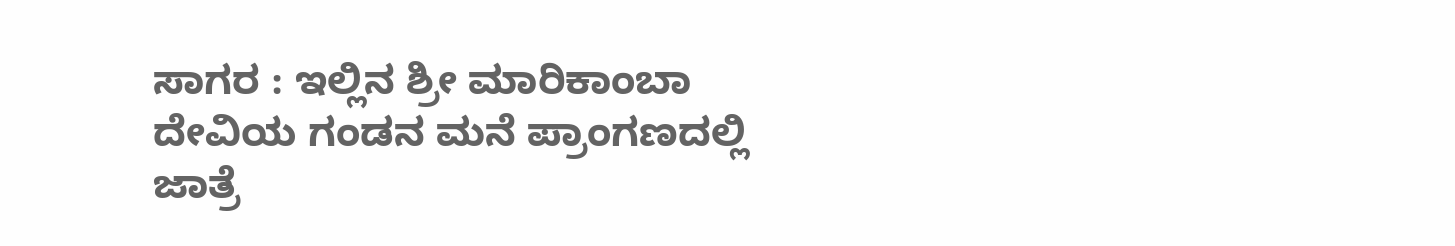ಸಾಗರ : ಇಲ್ಲಿನ ಶ್ರೀ ಮಾರಿಕಾಂಬಾ ದೇವಿಯ ಗಂಡನ ಮನೆ ಪ್ರಾಂಗಣದಲ್ಲಿ ಜಾತ್ರೆ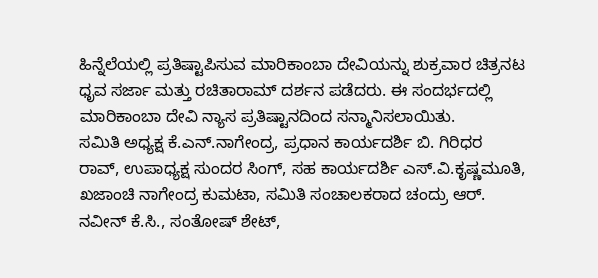ಹಿನ್ನೆಲೆಯಲ್ಲಿ ಪ್ರತಿಷ್ಟಾಪಿಸುವ ಮಾರಿಕಾಂಬಾ ದೇವಿಯನ್ನು ಶುಕ್ರವಾರ ಚಿತ್ರನಟ ಧೃವ ಸರ್ಜಾ ಮತ್ತು ರಚಿತಾರಾಮ್ ದರ್ಶನ ಪಡೆದರು. ಈ ಸಂದರ್ಭದಲ್ಲಿ ಮಾರಿಕಾಂಬಾ ದೇವಿ ನ್ಯಾಸ ಪ್ರತಿಷ್ಟಾನದಿಂದ ಸನ್ಮಾನಿಸಲಾಯಿತು.
ಸಮಿತಿ ಅಧ್ಯಕ್ಷ ಕೆ.ಎನ್.ನಾಗೇಂದ್ರ, ಪ್ರಧಾನ ಕಾರ್ಯದರ್ಶಿ ಬಿ. ಗಿರಿಧರ ರಾವ್, ಉಪಾಧ್ಯಕ್ಷ ಸುಂದರ ಸಿಂಗ್, ಸಹ ಕಾರ್ಯದರ್ಶಿ ಎಸ್.ವಿ.ಕೃಷ್ಣಮೂತಿ, ಖಜಾಂಚಿ ನಾಗೇಂದ್ರ ಕುಮಟಾ, ಸಮಿತಿ ಸಂಚಾಲಕರಾದ ಚಂದ್ರು ಆರ್. ನವೀನ್ ಕೆ.ಸಿ., ಸಂತೋಷ್ ಶೇಟ್,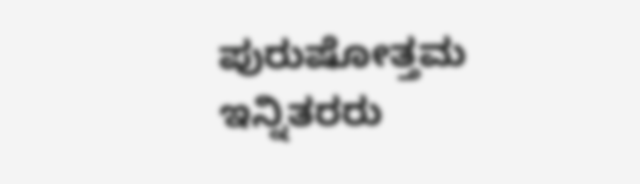ಪುರುಷೋತ್ತಮ ಇನ್ನಿತರರು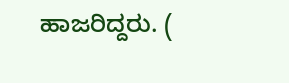ಹಾಜರಿದ್ದರು. (